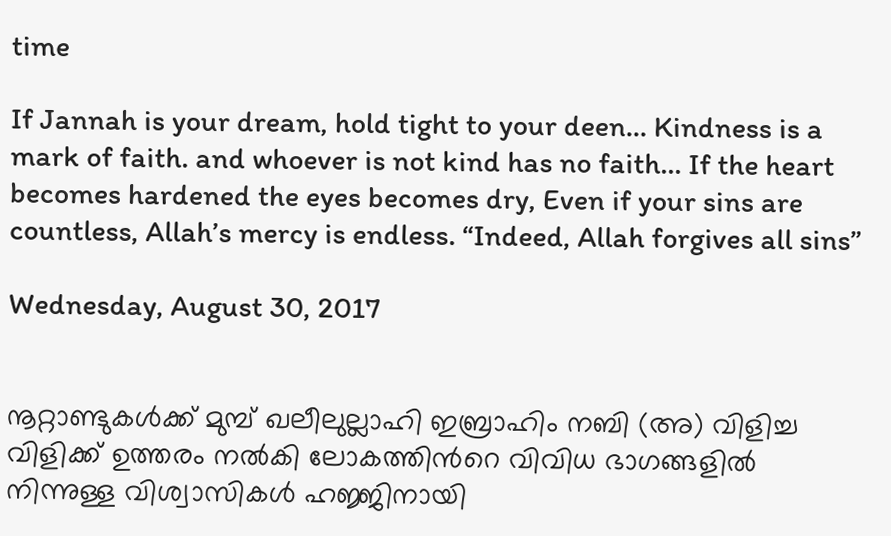time

If Jannah is your dream, hold tight to your deen... Kindness is a mark of faith. and whoever is not kind has no faith... If the heart becomes hardened the eyes becomes dry, Even if your sins are countless, Allah’s mercy is endless. “Indeed, Allah forgives all sins”

Wednesday, August 30, 2017


നൂറ്റാണ്ടുകള്‍ക്ക് മുമ്പ് ഖലീലുല്ലാഹി ഇബ്രാഹിം നബി (അ) വിളിച്ച വിളിക്ക് ഉത്തരം നല്‍കി ലോകത്തിന്‍റെ വിവിധ ഭാഗങ്ങളില്‍ നിന്നുള്ള വിശ്വാസികള്‍ ഹജ്ജിനായി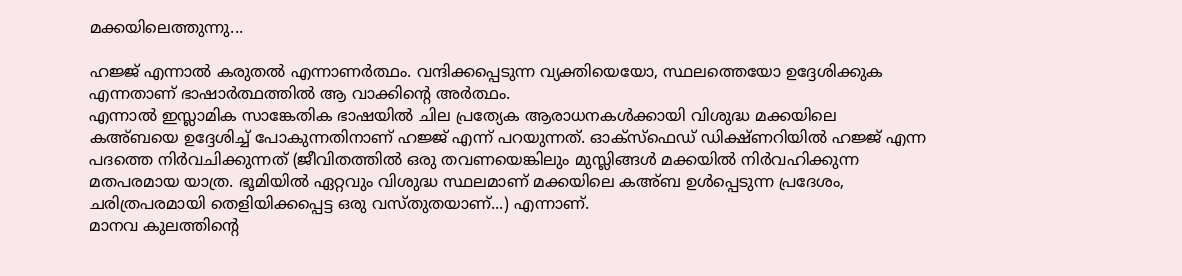മക്കയിലെത്തുന്നു...

ഹജ്ജ് എന്നാല്‍ കരുതല്‍ എന്നാണര്‍ത്ഥം. വന്ദിക്കപ്പെടുന്ന വ്യക്തിയെയോ, സ്ഥലത്തെയോ ഉദ്ദേശിക്കുക എന്നതാണ് ഭാഷാര്‍ത്ഥത്തില്‍ ആ വാക്കിന്‍റെ അര്‍ത്ഥം.
എന്നാല്‍ ഇസ്ലാമിക സാങ്കേതിക ഭാഷയില്‍ ചില പ്രത്യേക ആരാധനകള്‍ക്കായി വിശുദ്ധ മക്കയിലെ കഅ്ബയെ ഉദ്ദേശിച്ച് പോകുന്നതിനാണ് ഹജ്ജ് എന്ന് പറയുന്നത്. ഓക്സ്ഫെഡ് ഡിക്ഷ്ണറിയില്‍ ഹജ്ജ് എന്ന പദത്തെ നിര്‍വചിക്കുന്നത് (ജീവിതത്തില്‍ ഒരു തവണയെങ്കിലും മുസ്ലിങ്ങള്‍ മക്കയില്‍ നിര്‍വഹിക്കുന്ന മതപരമായ യാത്ര. ഭൂമിയില്‍ ഏറ്റവും വിശുദ്ധ സ്ഥലമാണ് മക്കയിലെ കഅ്ബ ഉള്‍പ്പെടുന്ന പ്രദേശം, ചരിത്രപരമായി തെളിയിക്കപ്പെട്ട ഒരു വസ്തുതയാണ്...) എന്നാണ്.
മാനവ കുലത്തിന്‍റെ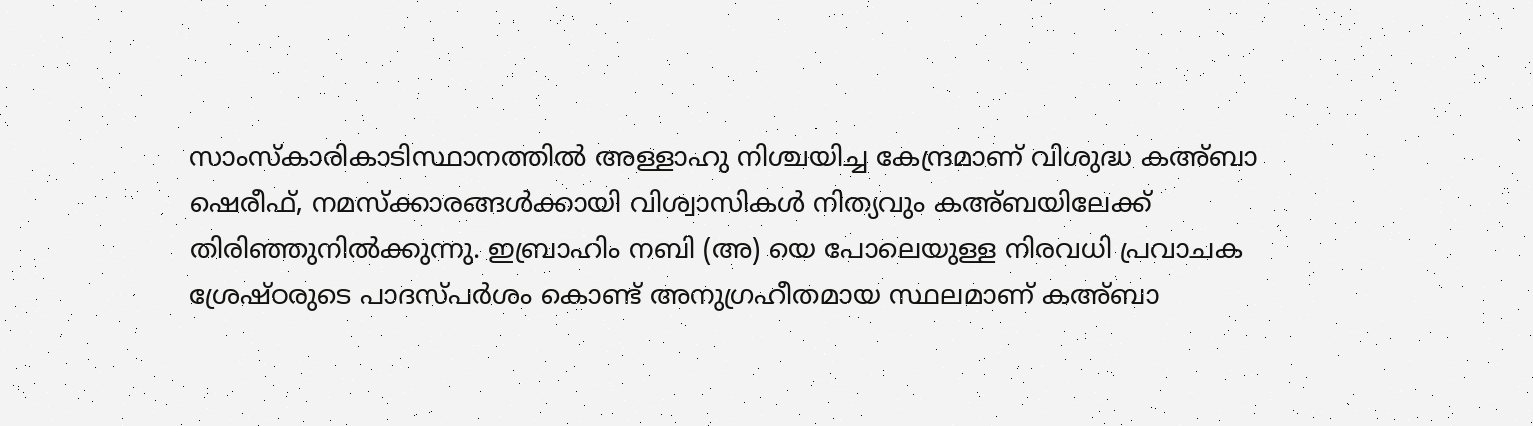സാംസ്കാരികാടിസ്ഥാനത്തില്‍ അള്ളാഹു നിശ്ചയിച്ച കേന്ദ്രമാണ് വിശുദ്ധ കഅ്ബാ ഷെരീഫ്, നമസ്ക്കാരങ്ങള്‍ക്കായി വിശ്വാസികള്‍ നിത്യവും കഅ്ബയിലേക്ക് തിരിഞ്ഞുനില്‍ക്കുന്നു. ഇബ്രാഹിം നബി (അ) യെ പോലെയുള്ള നിരവധി പ്രവാചക ശ്രേഷ്ഠരുടെ പാദസ്പര്‍ശം കൊണ്ട് അനുഗ്രഹീതമായ സ്ഥലമാണ് കഅ്ബാ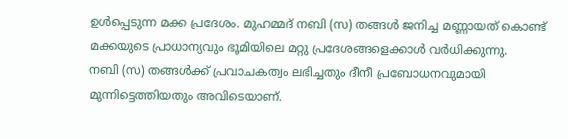ഉള്‍പ്പെടുന്ന മക്ക പ്രദേശം. മുഹമ്മദ് നബി (സ) തങ്ങള്‍ ജനിച്ച മണ്ണായത് കൊണ്ട് മക്കയുടെ പ്രാധാന്യവും ഭൂമിയിലെ മറ്റു പ്രദേശങ്ങളെക്കാള്‍ വര്‍ധിക്കുന്നു.
നബി (സ) തങ്ങള്‍ക്ക് പ്രവാചകത്വം ലഭിച്ചതും ദീനീ പ്രബോധനവുമായി മുന്നിട്ടെത്തിയതും അവിടെയാണ്.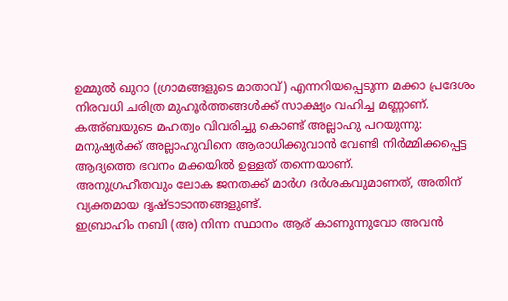ഉമ്മുല്‍ ഖുറാ (ഗ്രാമങ്ങളുടെ മാതാവ്) എന്നറിയപ്പെടുന്ന മക്കാ പ്രദേശം നിരവധി ചരിത്ര മുഹൂര്‍ത്തങ്ങള്‍ക്ക് സാക്ഷ്യം വഹിച്ച മണ്ണാണ്. കഅ്ബയുടെ മഹത്വം വിവരിച്ചു കൊണ്ട് അല്ലാഹു പറയുന്നു: മനുഷ്യര്‍ക്ക് അല്ലാഹുവിനെ ആരാധിക്കുവാന്‍ വേണ്ടി നിര്‍മ്മിക്കപ്പെട്ട ആദ്യത്തെ ഭവനം മക്കയില്‍ ഉള്ളത് തന്നെയാണ്.
അനുഗ്രഹീതവും ലോക ജനതക്ക് മാര്‍ഗ ദര്‍ശകവുമാണത്, അതിന് വ്യക്തമായ ദൃഷ്ടാടാന്തങ്ങളുണ്ട്.
ഇബ്രാഹിം നബി (അ) നിന്ന സ്ഥാനം ആര് കാണുന്നുവോ അവന്‍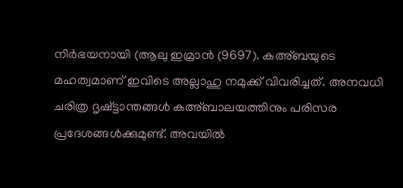നിര്‍ഭയനായി (ആലു ഇമ്രാന്‍ (9697). കഅ്ബയുടെ മഹത്വമാണ് ഇവിടെ അല്ലാഹു നമുക്ക് വിവരിച്ചത്. അനവധി ചരിത്ര ദൃഷ്ട്ടാന്തങ്ങള്‍ കഅ്ബാലയത്തിനും പരിസര പ്രദേശങ്ങള്‍ക്കുമുണ്ട്. അവയില്‍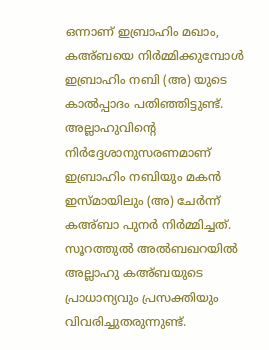ഒന്നാണ് ഇബ്രാഹിം മഖാം, കഅ്ബയെ നിര്‍മ്മിക്കുമ്പോള്‍ ഇബ്രാഹിം നബി (അ) യുടെ കാല്‍പ്പാദം പതിഞ്ഞിട്ടുണ്ട്. അല്ലാഹുവിന്‍റെ നിര്‍ദ്ദേശാനുസരണമാണ് ഇബ്രാഹിം നബിയും മകന്‍ ഇസ്മായിലും (അ) ചേര്‍ന്ന് കഅ്ബാ പുനര്‍ നിര്‍മ്മിച്ചത്.
സൂറത്തുല്‍ അല്‍ബഖറയില്‍ അല്ലാഹു കഅ്ബയുടെ പ്രാധാന്യവും പ്രസക്തിയും വിവരിച്ചുതരുന്നുണ്ട്.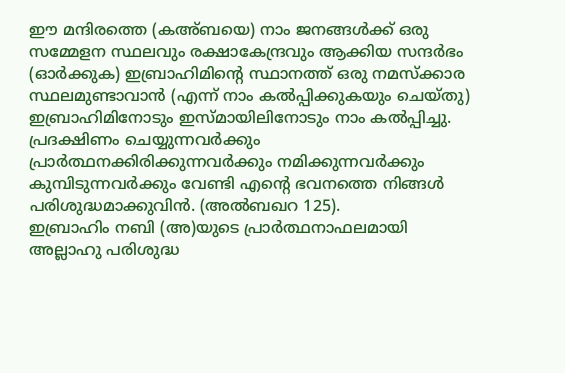ഈ മന്ദിരത്തെ (കഅ്ബയെ) നാം ജനങ്ങള്‍ക്ക് ഒരു സമ്മേളന സ്ഥലവും രക്ഷാകേന്ദ്രവും ആക്കിയ സന്ദര്‍ഭം (ഓര്‍ക്കുക) ഇബ്രാഹിമിന്‍റെ സ്ഥാനത്ത് ഒരു നമസ്ക്കാര സ്ഥലമുണ്ടാവാന്‍ (എന്ന് നാം കല്‍പ്പിക്കുകയും ചെയ്തു) ഇബ്രാഹിമിനോടും ഇസ്മായിലിനോടും നാം കല്‍പ്പിച്ചു. പ്രദക്ഷിണം ചെയ്യുന്നവര്‍ക്കും പ്രാര്‍ത്ഥനക്കിരിക്കുന്നവര്‍ക്കും നമിക്കുന്നവര്‍ക്കും കുമ്പിടുന്നവര്‍ക്കും വേണ്ടി എന്‍റെ ഭവനത്തെ നിങ്ങള്‍ പരിശുദ്ധമാക്കുവിന്‍. (അല്‍ബഖറ 125).
ഇബ്രാഹിം നബി (അ)യുടെ പ്രാര്‍ത്ഥനാഫലമായി അല്ലാഹു പരിശുദ്ധ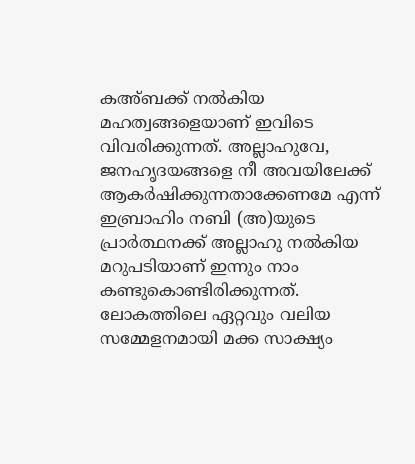കഅ്ബക്ക് നല്‍കിയ മഹത്വങ്ങളെയാണ് ഇവിടെ വിവരിക്കുന്നത്. അല്ലാഹുവേ, ജനഹൃദയങ്ങളെ നീ അവയിലേക്ക് ആകര്‍ഷിക്കുന്നതാക്കേണമേ എന്ന് ഇബ്രാഹിം നബി (അ)യുടെ പ്രാര്‍ത്ഥനക്ക് അല്ലാഹു നല്‍കിയ മറുപടിയാണ് ഇന്നും നാം കണ്ടുകൊണ്ടിരിക്കുന്നത്. ലോകത്തിലെ ഏറ്റവും വലിയ സമ്മേളനമായി മക്ക സാക്ഷ്യം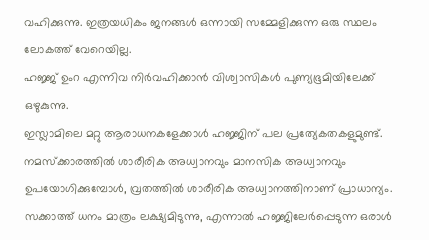വഹിക്കുന്നു. ഇത്രയധികം ജനങ്ങള്‍ ഒന്നായി സമ്മേളിക്കുന്ന ഒരു സ്ഥലം ലോകത്ത് വേറെയില്ല.
ഹജ്ജ് ഉംറ എന്നിവ നിര്‍വഹിക്കാന്‍ വിശ്വാസികള്‍ പുണ്യഭൂമിയിലേക്ക് ഒഴുകുന്നു.
ഇസ്ലാമിലെ മറ്റു ആരാധനകളേക്കാള്‍ ഹജ്ജിന് പല പ്രത്യേകതകളുമുണ്ട്. നമസ്ക്കാരത്തില്‍ ശാരീരിക അധ്വാനവും മാനസിക അധ്വാനവും ഉപയോഗിക്കുമ്പോള്‍, വ്രതത്തില്‍ ശാരീരിക അധ്വാനത്തിനാണ് പ്രാധാന്യം. സക്കാത്ത് ധനം മാത്രം ലക്ഷ്യമിടുന്നു, എന്നാല്‍ ഹജ്ജിലേര്‍പ്പെടുന്ന ഒരാള്‍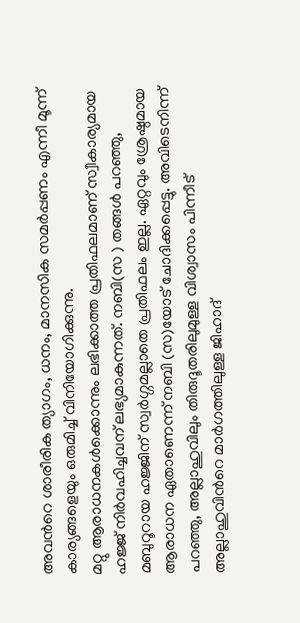അവന്‍റെ ശാരീരിക ത്യാഗം, ധനം, മാനസിക സമര്‍പ്പണം എന്നീ മൂന്ന് കാര്യങ്ങളെയും ഒരുമിച്ച് വിനിയോഗിക്കുന്നു.
മറ്റു ആരാധനകള്‍ക്കൊന്നും ലഭിക്കാത്ത പ്രതിഫലമാണ് സ്വീകാര്യമായ ഹജ്ജ് നിര്‍വഹിച്ചവന് ലഭ്യമാകുന്നത്. നബി(സ ) തങ്ങള്‍ പറഞ്ഞു, മബുറൂറായ ഹജ്ജിന് സ്വര്‍ഗ്ഗമല്ലാതെ പ്രതിഫലം ഇല്ല. ഏറ്റവും ശ്രേഷ്ഠമായ ആരാധന ഏതാണെന്ന് നബി (സ)യോട് ചോദിക്കപ്പെട്ടു. അവിടെനിന്ന് പറഞ്ഞു, അല്ലാഹുവിലും തിരുദൂതരിലുമുള്ള വിശ്വാസം പിന്നീട് അല്ലാഹുവിന്‍റെ മാര്‍ഗത്തിലുള്ള ജിഹാദ്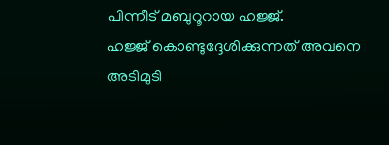പിന്നീട് മബുറൂറായ ഹജ്ജ്.
ഹജ്ജ് കൊണ്ടുദ്ദേശിക്കുന്നത് അവനെ അടിമുടി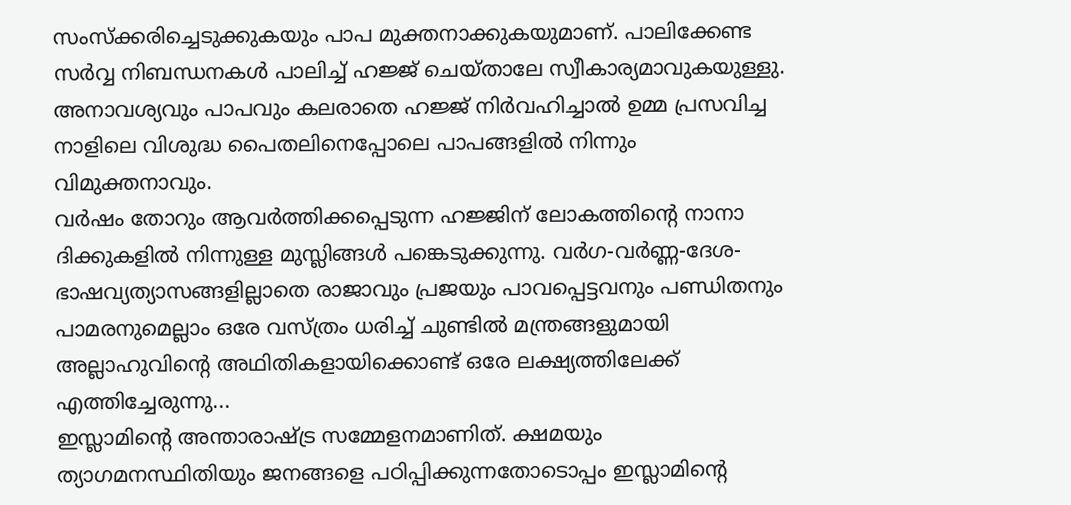സംസ്ക്കരിച്ചെടുക്കുകയും പാപ മുക്തനാക്കുകയുമാണ്. പാലിക്കേണ്ട സര്‍വ്വ നിബന്ധനകള്‍ പാലിച്ച് ഹജ്ജ് ചെയ്താലേ സ്വീകാര്യമാവുകയുള്ളു. അനാവശ്യവും പാപവും കലരാതെ ഹജ്ജ് നിര്‍വഹിച്ചാല്‍ ഉമ്മ പ്രസവിച്ച നാളിലെ വിശുദ്ധ പൈതലിനെപ്പോലെ പാപങ്ങളില്‍ നിന്നും വിമുക്തനാവും.
വര്‍ഷം തോറും ആവര്‍ത്തിക്കപ്പെടുന്ന ഹജ്ജിന് ലോകത്തിന്‍റെ നാനാ ദിക്കുകളില്‍ നിന്നുള്ള മുസ്ലിങ്ങള്‍ പങ്കെടുക്കുന്നു. വര്‍ഗ-വര്‍ണ്ണ-ദേശ-ഭാഷവ്യത്യാസങ്ങളില്ലാതെ രാജാവും പ്രജയും പാവപ്പെട്ടവനും പണ്ഡിതനും പാമരനുമെല്ലാം ഒരേ വസ്ത്രം ധരിച്ച് ചുണ്ടില്‍ മന്ത്രങ്ങളുമായി അല്ലാഹുവിന്‍റെ അഥിതികളായിക്കൊണ്ട് ഒരേ ലക്ഷ്യത്തിലേക്ക് എത്തിച്ചേരുന്നു...
ഇസ്ലാമിന്‍റെ അന്താരാഷ്ട്ര സമ്മേളനമാണിത്. ക്ഷമയും ത്യാഗമനസ്ഥിതിയും ജനങ്ങളെ പഠിപ്പിക്കുന്നതോടൊപ്പം ഇസ്ലാമിന്‍റെ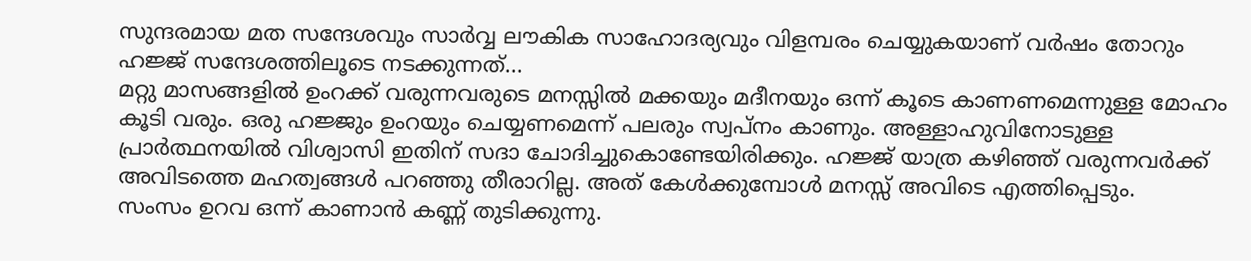സുന്ദരമായ മത സന്ദേശവും സാര്‍വ്വ ലൗകിക സാഹോദര്യവും വിളമ്പരം ചെയ്യുകയാണ് വര്‍ഷം തോറും ഹജ്ജ് സന്ദേശത്തിലൂടെ നടക്കുന്നത്...
മറ്റു മാസങ്ങളില്‍ ഉംറക്ക് വരുന്നവരുടെ മനസ്സില്‍ മക്കയും മദീനയും ഒന്ന് കൂടെ കാണണമെന്നുള്ള മോഹം കൂടി വരും. ഒരു ഹജ്ജും ഉംറയും ചെയ്യണമെന്ന് പലരും സ്വപ്നം കാണും. അള്ളാഹുവിനോടുള്ള പ്രാര്‍ത്ഥനയില്‍ വിശ്വാസി ഇതിന് സദാ ചോദിച്ചുകൊണ്ടേയിരിക്കും. ഹജ്ജ് യാത്ര കഴിഞ്ഞ് വരുന്നവര്‍ക്ക് അവിടത്തെ മഹത്വങ്ങള്‍ പറഞ്ഞു തീരാറില്ല. അത് കേള്‍ക്കുമ്പോള്‍ മനസ്സ് അവിടെ എത്തിപ്പെടും.
സംസം ഉറവ ഒന്ന് കാണാന്‍ കണ്ണ് തുടിക്കുന്നു.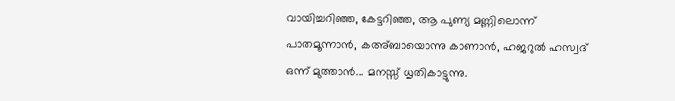വായിച്ചറിഞ്ഞ, കേട്ടറിഞ്ഞ, ആ പുണ്യ മണ്ണിലൊന്ന് പാതമൂന്നാന്‍, കഅ്ബായൊന്നു കാണാന്‍, ഹജറുല്‍ ഹസ്വദ് ഒന്ന് മുത്താന്‍... മനസ്സ് ധൃതികാട്ടുന്നു.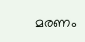മരണം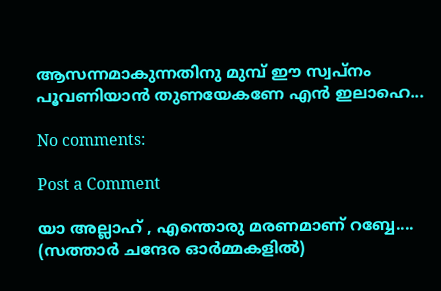ആസന്നമാകുന്നതിനു മുമ്പ് ഈ സ്വപ്നം പൂവണിയാന്‍ തുണയേകണേ എന്‍ ഇലാഹെ...

No comments:

Post a Comment

യാ അല്ലാഹ് , എന്തൊരു മരണമാണ് റബ്ബേ.... (സത്താർ ചന്ദേര ഓർമ്മകളിൽ)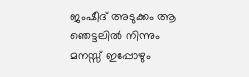ജംഷീദ് അടുക്കം ആ ഞെട്ടലിൽ നിന്നും മനസ്സ് ഇപ്പോഴും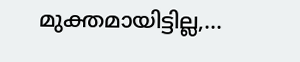മുക്തമായിട്ടില്ല,...